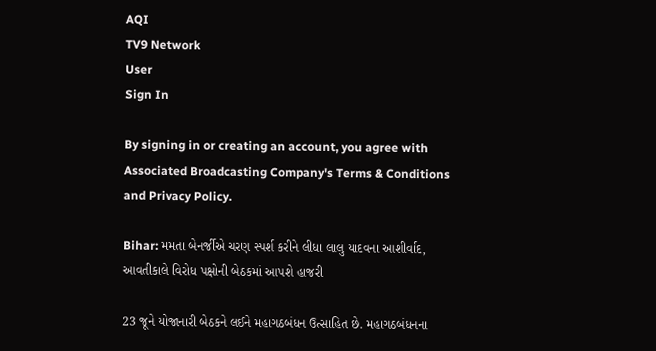AQI
TV9 Network
User
Sign In

By signing in or creating an account, you agree with Associated Broadcasting Company's Terms & Conditions and Privacy Policy.

Bihar: મમતા બેનર્જીએ ચરણ સ્પર્શ કરીને લીધા લાલુ યાદવના આશીર્વાદ, આવતીકાલે વિરોધ પક્ષોની બેઠકમાં આપશે હાજરી

23 જૂને યોજાનારી બેઠકને લઈને મહાગઠબંધન ઉત્સાહિત છે. મહાગઠબંધનના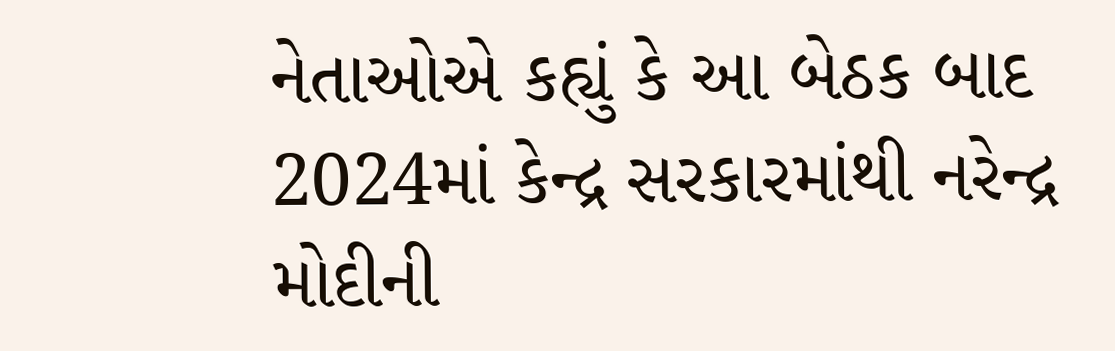નેતાઓએ કહ્યું કે આ બેઠક બાદ 2024માં કેન્દ્ર સરકારમાંથી નરેન્દ્ર મોદીની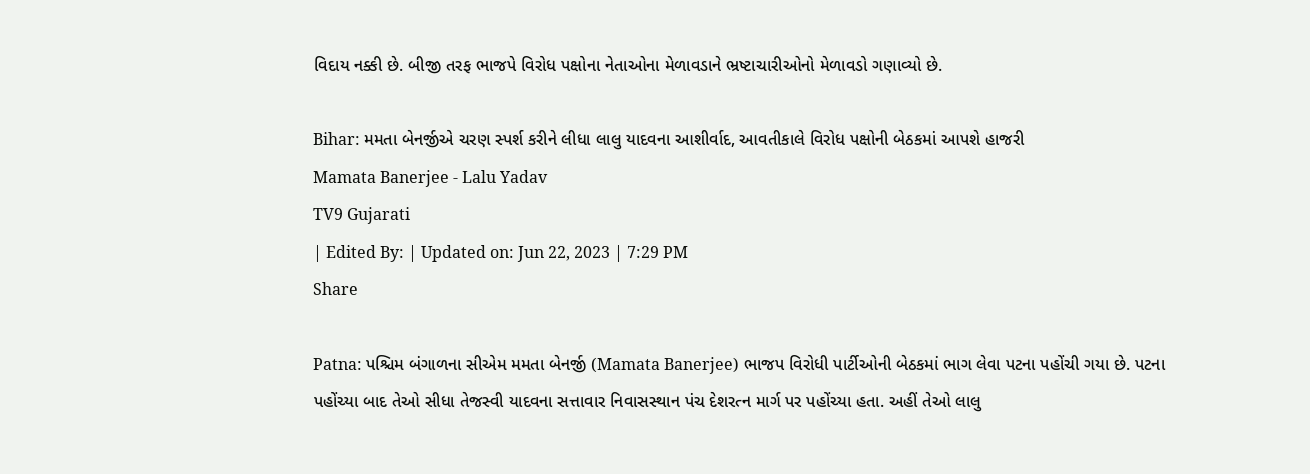વિદાય નક્કી છે. બીજી તરફ ભાજપે વિરોધ પક્ષોના નેતાઓના મેળાવડાને ભ્રષ્ટાચારીઓનો મેળાવડો ગણાવ્યો છે.

Bihar: મમતા બેનર્જીએ ચરણ સ્પર્શ કરીને લીધા લાલુ યાદવના આશીર્વાદ, આવતીકાલે વિરોધ પક્ષોની બેઠકમાં આપશે હાજરી
Mamata Banerjee - Lalu Yadav
TV9 Gujarati
| Edited By: | Updated on: Jun 22, 2023 | 7:29 PM
Share

Patna: પશ્ચિમ બંગાળના સીએમ મમતા બેનર્જી (Mamata Banerjee) ભાજપ વિરોધી પાર્ટીઓની બેઠકમાં ભાગ લેવા પટના પહોંચી ગયા છે. પટના પહોંચ્યા બાદ તેઓ સીધા તેજસ્વી યાદવના સત્તાવાર નિવાસસ્થાન પંચ દેશરત્ન માર્ગ પર પહોંચ્યા હતા. અહીં તેઓ લાલુ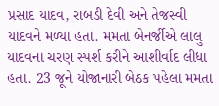પ્રસાદ યાદવ, રાબડી દેવી અને તેજસ્વી યાદવને મળ્યા હતા. મમતા બેનર્જીએ લાલુ યાદવના ચરણ સ્પર્શ કરીને આશીર્વાદ લીધા હતા. 23 જૂને યોજાનારી બેઠક પહેલા મમતા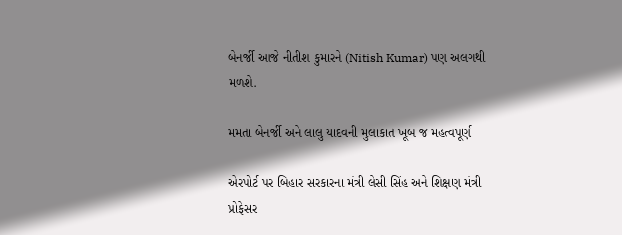બેનર્જી આજે નીતીશ કુમારને (Nitish Kumar) પણ અલગથી મળશે.

મમતા બેનર્જી અને લાલુ યાદવની મુલાકાત ખૂબ જ મહત્વપૂર્ણ

એરપોર્ટ પર બિહાર સરકારના મંત્રી લેસી સિંહ અને શિક્ષણ મંત્રી પ્રોફેસર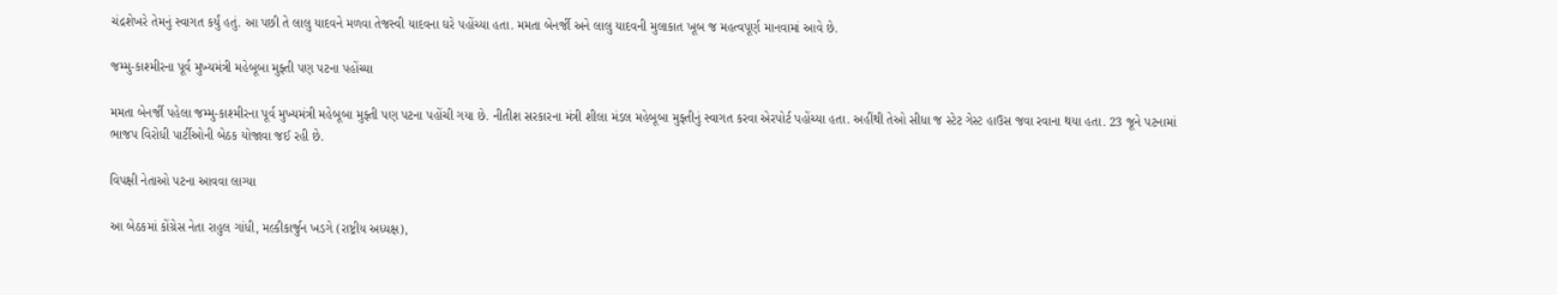ચંદ્રશેખરે તેમનું સ્વાગત કર્યું હતું. આ પછી તે લાલુ યાદવને મળવા તેજસ્વી યાદવના ઘરે પહોંચ્યા હતા. મમતા બેનર્જી અને લાલુ યાદવની મુલાકાત ખૂબ જ મહત્વપૂર્ણ માનવામાં આવે છે.

જમ્મુ-કાશ્મીરના પૂર્વ મુખ્યમંત્રી મહેબૂબા મુફ્તી પણ પટના પહોંચ્યા

મમતા બેનર્જી પહેલા જમ્મુ-કાશ્મીરના પૂર્વ મુખ્યમંત્રી મહેબૂબા મુફ્તી પણ પટના પહોંચી ગયા છે. નીતીશ સરકારના મંત્રી શીલા મંડલ મહેબૂબા મુફ્તીનું સ્વાગત કરવા એરપોર્ટ પહોંચ્યા હતા. અહીંથી તેઓ સીધા જ સ્ટેટ ગેસ્ટ હાઉસ જવા રવાના થયા હતા. 23 જૂને પટનામાં ભાજપ વિરોધી પાર્ટીઓની બેઠક યોજાવા જઈ રહી છે.

વિપક્ષી નેતાઓ પટના આવવા લાગ્યા

આ બેઠકમાં કોંગ્રેસ નેતા રાહુલ ગાંધી, મલ્કીકાર્જુન ખડગે (રાષ્ટ્રીય અધ્યક્ષ),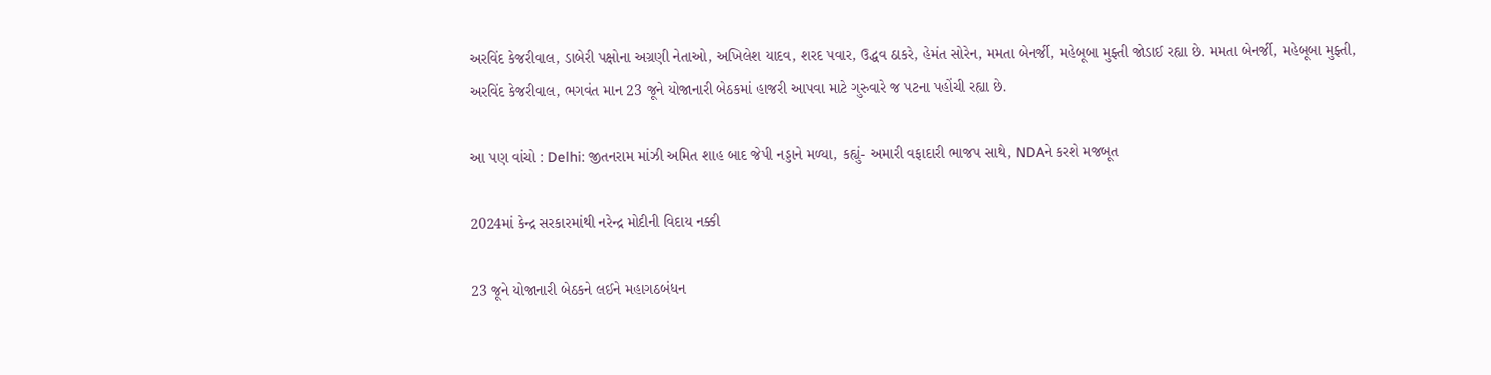અરવિંદ કેજરીવાલ, ડાબેરી પક્ષોના અગ્રણી નેતાઓ, અખિલેશ યાદવ, શરદ પવાર, ઉદ્ધવ ઠાકરે, હેમંત સોરેન, મમતા બેનર્જી, મહેબૂબા મુફ્તી જોડાઈ રહ્યા છે. મમતા બેનર્જી, મહેબૂબા મુફ્તી, અરવિંદ કેજરીવાલ, ભગવંત માન 23 જૂને યોજાનારી બેઠકમાં હાજરી આપવા માટે ગુરુવારે જ પટના પહોંચી રહ્યા છે.

આ પણ વાંચો : Delhi: જીતનરામ માંઝી અમિત શાહ બાદ જેપી નડ્ડાને મળ્યા, કહ્યું- અમારી વફાદારી ભાજપ સાથે, NDAને કરશે મજબૂત

2024માં કેન્દ્ર સરકારમાંથી નરેન્દ્ર મોદીની વિદાય નક્કી

23 જૂને યોજાનારી બેઠકને લઈને મહાગઠબંધન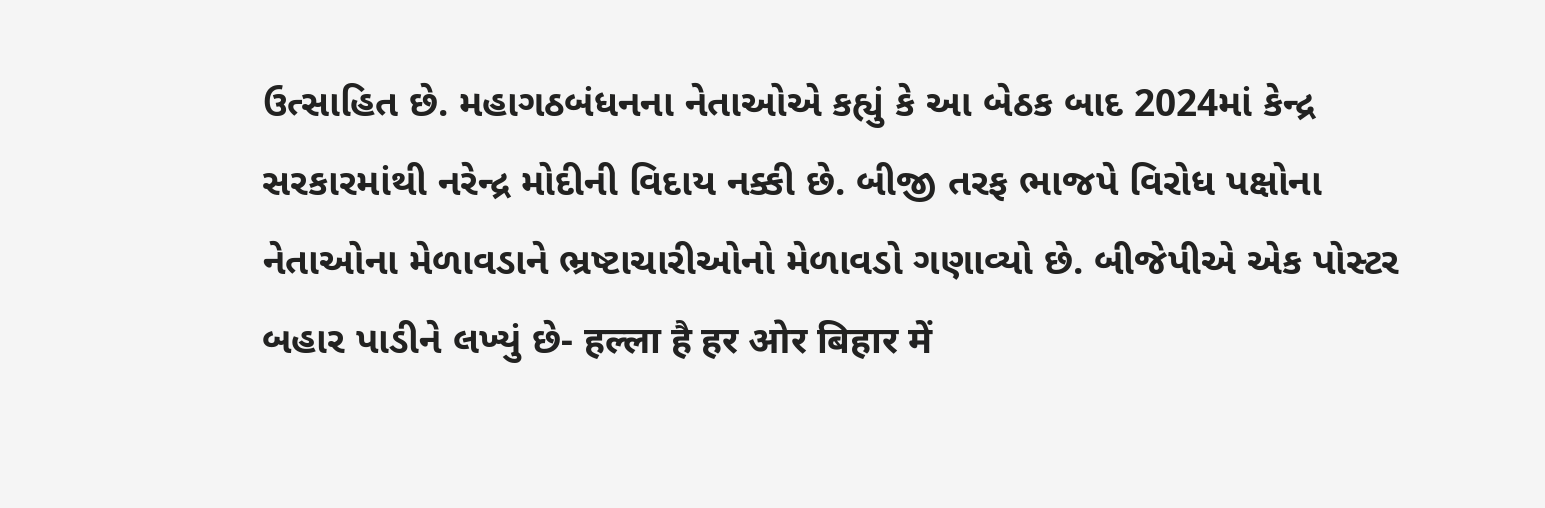ઉત્સાહિત છે. મહાગઠબંધનના નેતાઓએ કહ્યું કે આ બેઠક બાદ 2024માં કેન્દ્ર સરકારમાંથી નરેન્દ્ર મોદીની વિદાય નક્કી છે. બીજી તરફ ભાજપે વિરોધ પક્ષોના નેતાઓના મેળાવડાને ભ્રષ્ટાચારીઓનો મેળાવડો ગણાવ્યો છે. બીજેપીએ એક પોસ્ટર બહાર પાડીને લખ્યું છે- हल्ला है हर ओर बिहार में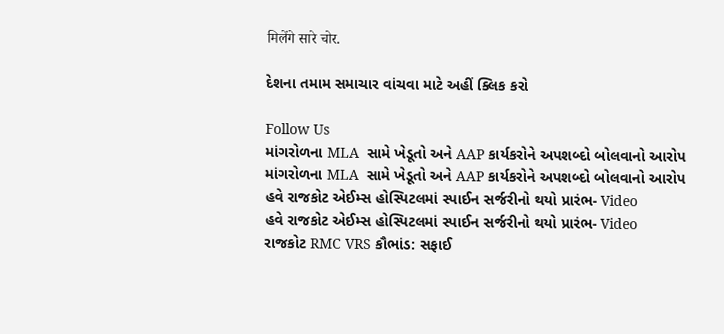मिलेंगे सारे चोर.

દેશના તમામ સમાચાર વાંચવા માટે અહીં ક્લિક કરો

Follow Us
માંગરોળના MLA  સામે ખેડૂતો અને AAP કાર્યકરોને અપશબ્દો બોલવાનો આરોપ
માંગરોળના MLA  સામે ખેડૂતો અને AAP કાર્યકરોને અપશબ્દો બોલવાનો આરોપ
હવે રાજકોટ એઈમ્સ હોસ્પિટલમાં સ્પાઈન સર્જરીનો થયો પ્રારંભ- Video
હવે રાજકોટ એઈમ્સ હોસ્પિટલમાં સ્પાઈન સર્જરીનો થયો પ્રારંભ- Video
રાજકોટ RMC VRS કૌભાંડ: સફાઈ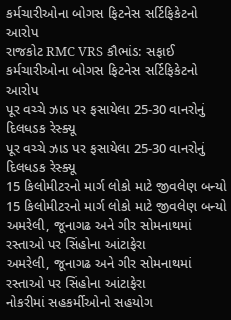કર્મચારીઓના બોગસ ફિટનેસ સર્ટિફિકેટનો આરોપ
રાજકોટ RMC VRS કૌભાંડ: સફાઈ કર્મચારીઓના બોગસ ફિટનેસ સર્ટિફિકેટનો આરોપ
પૂર વચ્ચે ઝાડ પર ફસાયેલા 25-30 વાનરોનું દિલધડક રેસ્ક્યૂ
પૂર વચ્ચે ઝાડ પર ફસાયેલા 25-30 વાનરોનું દિલધડક રેસ્ક્યૂ
15 કિલોમીટરનો માર્ગ લોકો માટે જીવલેણ બન્યો
15 કિલોમીટરનો માર્ગ લોકો માટે જીવલેણ બન્યો
અમરેલી, જૂનાગઢ અને ગીર સોમનાથમાં રસ્તાઓ પર સિંહોના આંટાફેરા
અમરેલી, જૂનાગઢ અને ગીર સોમનાથમાં રસ્તાઓ પર સિંહોના આંટાફેરા
નોકરીમાં સહકર્મીઓનો સહયોગ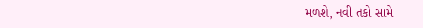મળશે, નવી તકો સામે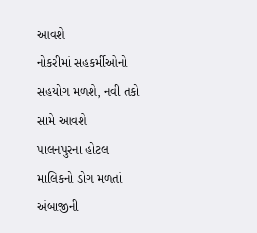આવશે
નોકરીમાં સહકર્મીઓનો સહયોગ મળશે, નવી તકો સામે આવશે
પાલનપુરના હોટલ માલિકનો ડોગ મળતાં અંબાજીની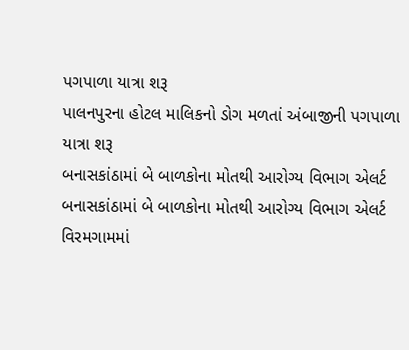પગપાળા યાત્રા શરૂ
પાલનપુરના હોટલ માલિકનો ડોગ મળતાં અંબાજીની પગપાળા યાત્રા શરૂ
બનાસકાંઠામાં બે બાળકોના મોતથી આરોગ્ય વિભાગ એલર્ટ
બનાસકાંઠામાં બે બાળકોના મોતથી આરોગ્ય વિભાગ એલર્ટ
વિરમગામમાં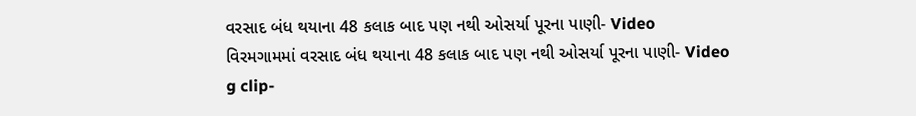વરસાદ બંધ થયાના 48 કલાક બાદ પણ નથી ઓસર્યા પૂરના પાણી- Video
વિરમગામમાં વરસાદ બંધ થયાના 48 કલાક બાદ પણ નથી ઓસર્યા પૂરના પાણી- Video
g clip-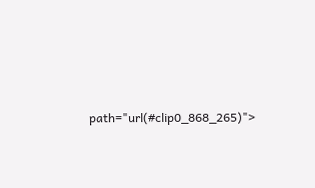path="url(#clip0_868_265)">